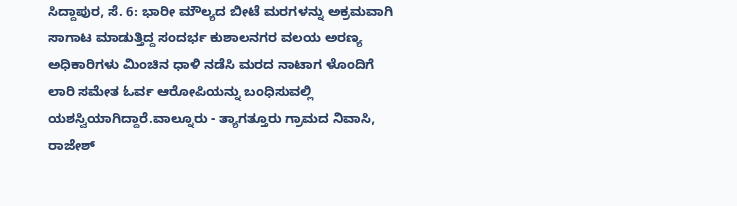ಸಿದ್ದಾಪುರ, ಸೆ. 6: ಭಾರೀ ಮೌಲ್ಯದ ಬೀಟೆ ಮರಗಳನ್ನು ಅಕ್ರಮವಾಗಿ ಸಾಗಾಟ ಮಾಡುತ್ತಿದ್ದ ಸಂದರ್ಭ ಕುಶಾಲನಗರ ವಲಯ ಅರಣ್ಯ ಅಧಿಕಾರಿಗಳು ಮಿಂಚಿನ ಧಾಳಿ ನಡೆಸಿ ಮರದ ನಾಟಾಗ ಳೊಂದಿಗೆ ಲಾರಿ ಸಮೇತ ಓರ್ವ ಆರೋಪಿಯನ್ನು ಬಂಧಿಸುವಲ್ಲಿ ಯಶಸ್ವಿಯಾಗಿದ್ದಾರೆ.ವಾಲ್ನೂರು - ತ್ಯಾಗತ್ತೂರು ಗ್ರಾಮದ ನಿವಾಸಿ, ರಾಜೇಶ್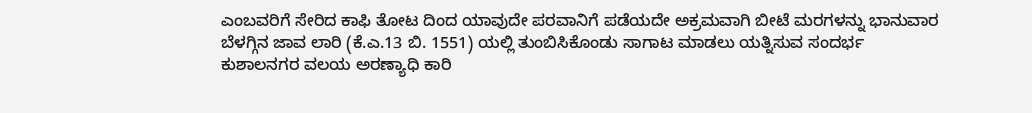ಎಂಬವರಿಗೆ ಸೇರಿದ ಕಾಫಿ ತೋಟ ದಿಂದ ಯಾವುದೇ ಪರವಾನಿಗೆ ಪಡೆಯದೇ ಅಕ್ರಮವಾಗಿ ಬೀಟೆ ಮರಗಳನ್ನು ಭಾನುವಾರ ಬೆಳಗ್ಗಿನ ಜಾವ ಲಾರಿ (ಕೆ.ಎ.13 ಬಿ. 1551) ಯಲ್ಲಿ ತುಂಬಿಸಿಕೊಂಡು ಸಾಗಾಟ ಮಾಡಲು ಯತ್ನಿಸುವ ಸಂದರ್ಭ ಕುಶಾಲನಗರ ವಲಯ ಅರಣ್ಯಾಧಿ ಕಾರಿ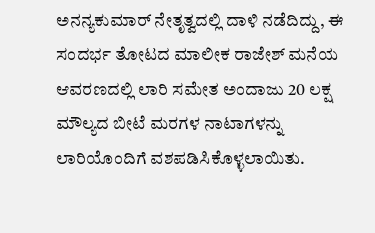ಅನನ್ಯಕುಮಾರ್ ನೇತೃತ್ವದಲ್ಲಿ ದಾಳಿ ನಡೆದಿದ್ದು, ಈ ಸಂದರ್ಭ ತೋಟದ ಮಾಲೀಕ ರಾಜೇಶ್ ಮನೆಯ ಆವರಣದಲ್ಲಿ ಲಾರಿ ಸಮೇತ ಅಂದಾಜು 20 ಲಕ್ಷ ಮೌಲ್ಯದ ಬೀಟೆ ಮರಗಳ ನಾಟಾಗಳನ್ನು ಲಾರಿಯೊಂದಿಗೆ ವಶಪಡಿಸಿಕೊಳ್ಳಲಾಯಿತು.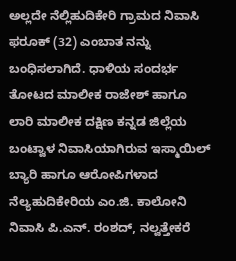ಅಲ್ಲದೇ ನೆಲ್ಲಿಹುದಿಕೇರಿ ಗ್ರಾಮದ ನಿವಾಸಿ ಫರೂಕ್ (32) ಎಂಬಾತ ನನ್ನು ಬಂಧಿಸಲಾಗಿದೆ. ಧಾಳಿಯ ಸಂದರ್ಭ ತೋಟದ ಮಾಲೀಕ ರಾಜೇಶ್ ಹಾಗೂ ಲಾರಿ ಮಾಲೀಕ ದಕ್ಷಿಣ ಕನ್ನಡ ಜಿಲ್ಲೆಯ ಬಂಟ್ವಾಳ ನಿವಾಸಿಯಾಗಿರುವ ಇಸ್ಮಾಯಿಲ್ ಬ್ಯಾರಿ ಹಾಗೂ ಆರೋಪಿಗಳಾದ ನೆಲ್ಯಹುದಿಕೇರಿಯ ಎಂ.ಜಿ. ಕಾಲೋನಿ ನಿವಾಸಿ ಪಿ.ಎನ್. ರಂಶದ್, ನಲ್ವತ್ತೇಕರೆ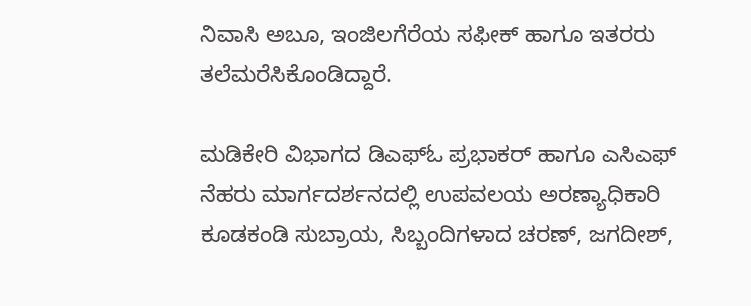ನಿವಾಸಿ ಅಬೂ, ಇಂಜಿಲಗೆರೆಯ ಸಫೀಕ್ ಹಾಗೂ ಇತರರು ತಲೆಮರೆಸಿಕೊಂಡಿದ್ದಾರೆ.

ಮಡಿಕೇರಿ ವಿಭಾಗದ ಡಿಎಫ್‍ಓ ಪ್ರಭಾಕರ್ ಹಾಗೂ ಎಸಿಎಫ್ ನೆಹರು ಮಾರ್ಗದರ್ಶನದಲ್ಲಿ ಉಪವಲಯ ಅರಣ್ಯಾಧಿಕಾರಿ ಕೂಡಕಂಡಿ ಸುಬ್ರಾಯ, ಸಿಬ್ಬಂದಿಗಳಾದ ಚರಣ್, ಜಗದೀಶ್,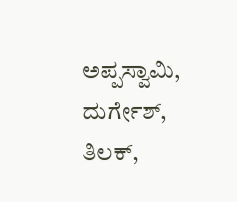ಅಪ್ಪಸ್ವಾಮಿ, ದುರ್ಗೇಶ್, ತಿಲಕ್,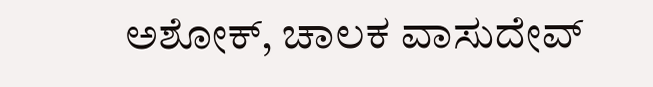ಅಶೋಕ್, ಚಾಲಕ ವಾಸುದೇವ್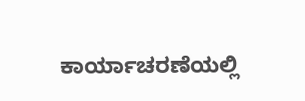ಕಾರ್ಯಾಚರಣೆಯಲ್ಲಿ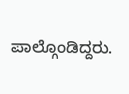ಪಾಲ್ಗೊಂಡಿದ್ದರು.